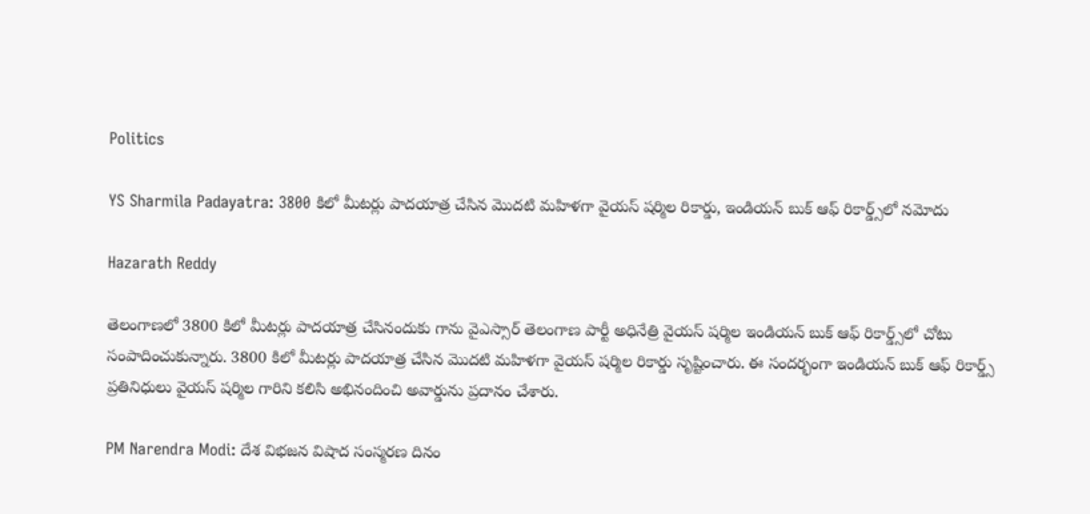Politics

YS Sharmila Padayatra: 3800 కిలో మీటర్లు పాదయాత్ర చేసిన మొదటి మహిళగా వైయస్ షర్మిల రికార్డు, ఇండియన్ బుక్ ఆఫ్ రికార్డ్స్‌లో నమోదు

Hazarath Reddy

తెలంగాణలో 3800 కిలో మీటర్లు పాదయాత్ర చేసినందుకు గాను వైఎస్సార్ తెలంగాణ పార్టీ అధినేత్రి వైయస్ షర్మిల ఇండియన్ బుక్ ఆఫ్ రికార్డ్స్‌లో చోటు సంపాదించుకున్నారు. 3800 కిలో మీటర్లు పాదయాత్ర చేసిన మొదటి మహిళగా వైయస్ షర్మిల రికార్డు సృష్టించారు. ఈ సందర్భంగా ఇండియన్ బుక్ ఆఫ్ రికార్డ్స్ ప్రతినిధులు వైయస్ షర్మిల గారిని కలిసి అభినందించి అవార్డును ప్రదానం చేశారు.

PM Narendra Modi: దేశ విభజన విషాద సంస్మరణ దినం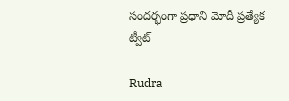సందర్భంగా ప్రధాని మోదీ ప్రత్యేక ట్వీట్

Rudra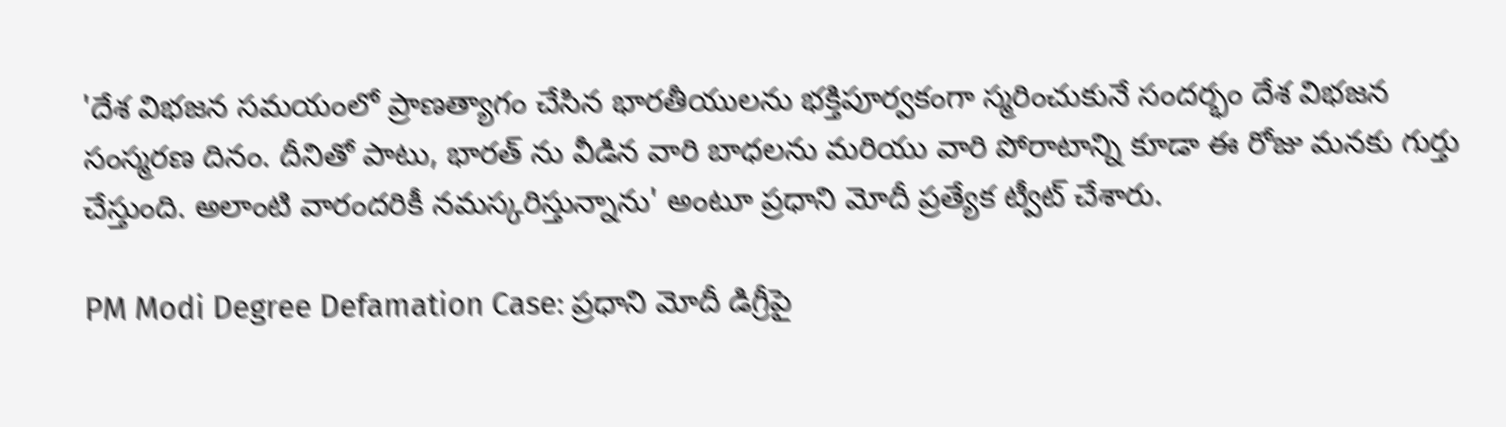'దేశ విభజన సమయంలో ప్రాణత్యాగం చేసిన భారతీయులను భక్తిపూర్వకంగా స్మరించుకునే సందర్భం దేశ విభజన సంస్మరణ దినం. దీనితో పాటు, భారత్ ను వీడిన వారి బాధలను మరియు వారి పోరాటాన్ని కూడా ఈ రోజు మనకు గుర్తు చేస్తుంది. అలాంటి వారందరికీ నమస్కరిస్తున్నాను' అంటూ ప్రధాని మోదీ ప్రత్యేక ట్వీట్ చేశారు.

PM Modi Degree Defamation Case: ప్రధాని మోదీ డిగ్రీపై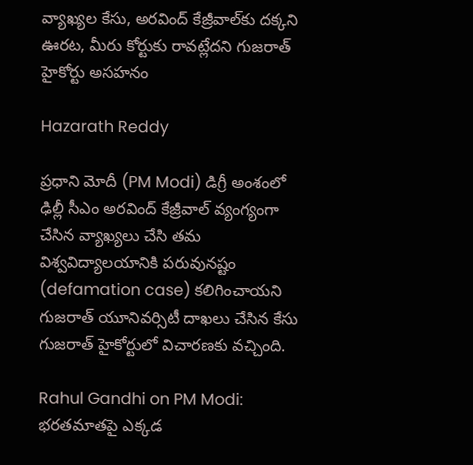వ్యాఖ్యల కేసు, అరవింద్ కేజ్రీవాల్‌కు దక్కని ఊరట, మీరు కోర్టుకు రావట్లేదని గుజరాత్ హైకోర్టు అసహనం

Hazarath Reddy

ప్రధాని మోదీ (PM Modi) డిగ్రీ అంశంలో ఢిల్లీ సీఎం అరవింద్ కేజ్రీవాల్ వ్యంగ్యంగా చేసిన వ్యాఖ్యలు చేసి తమ విశ్వవిద్యాలయానికి పరువునష్టం (defamation case) కలిగించాయని గుజరాత్‌ యూనివర్సిటీ దాఖలు చేసిన కేసు గుజరాత్ హైకోర్టులో విచారణకు వచ్చింది.

Rahul Gandhi on PM Modi: భరతమాతపై ఎక్కడ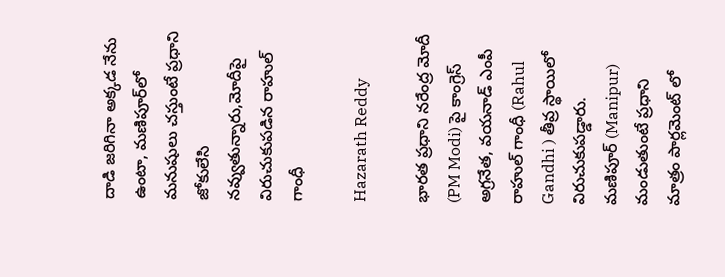దాడి జరిగినా అక్కడ నేను ఉంటా, మణిపూర్‌లో మనుషులు చస్తుంటే ప్రధాని జోకులేసి నవ్వుతున్నారు,మోదీపై విరుచుకుపడిన రాహుల్ గాంధీ

Hazarath Reddy

భారత ప్రధాని నరేంద్ర మోదీ (PM Modi) పై కాంగ్రెస్‌ అగ్రనేత, వయనాడ్ ఎంపీ రాహుల్‌ గాంధీ (Rahul Gandhi ) తీవ్ర స్థాయిలో విరుచుకుపడ్డారు. మణిపూర్‌ (Manipur) మండుతుంటే ప్రధాని మాత్రం పార్లమెంట్‌ లో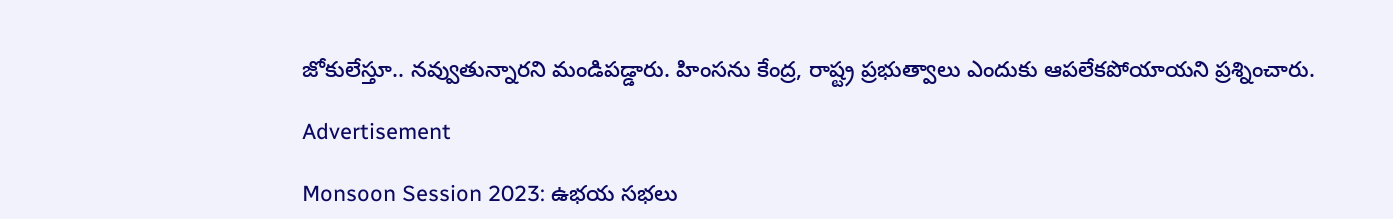జోకులేస్తూ.. నవ్వుతున్నారని మండిపడ్డారు. హింసను కేంద్ర, రాష్ట్ర ప్రభుత్వాలు ఎందుకు ఆపలేకపోయాయని ప్రశ్నించారు.

Advertisement

Monsoon Session 2023: ఉభయ సభలు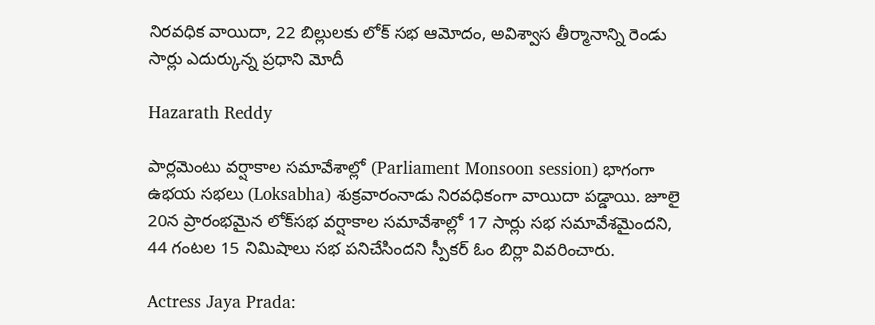నిరవధిక వాయిదా, 22 బిల్లులకు లోక్ సభ ఆమోదం, అవిశ్వాస తీర్మానాన్ని రెండు సార్లు ఎదుర్కున్న ప్రధాని మోదీ

Hazarath Reddy

పార్లమెంటు వర్షాకాల సమావేశాల్లో (Parliament Monsoon session) భాగంగా ఉభయ సభలు (Loksabha) శుక్రవారంనాడు నిరవధికంగా వాయిదా పడ్డాయి. జూలై 20న ప్రారంభమైన లోక్‌సభ వర్షాకాల సమావేశాల్లో 17 సార్లు సభ సమావేశమైందని, 44 గంటల 15 నిమిషాలు సభ పనిచేసిందని స్పీకర్ ఓం బిర్లా వివరించారు.

Actress Jaya Prada: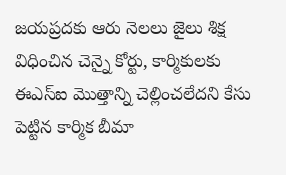జయప్రదకు ఆరు నెలలు జైలు శిక్ష విధించిన చెన్నై కోర్టు, కార్మికులకు ఈఎస్‌ఐ మొత్తాన్ని చెల్లించలేదని కేసు పెట్టిన కార్మిక బీమా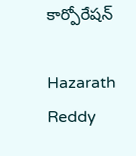కార్పోరేషన్‌

Hazarath Reddy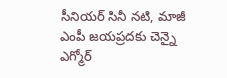సీనియర్‌ సినీ నటి, మాజీ ఎంపీ జయప్రదకు చెన్నై ఎగ్మోర్‌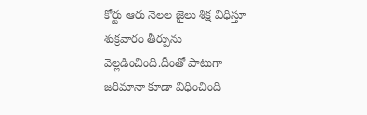కోర్టు ఆరు నెలల జైలు శిక్ష విధిస్తూ శుక్రవారం తీర్పును వెల్లడించింది.దీంతో పాటుగా జరిమానా కూడా విధించింది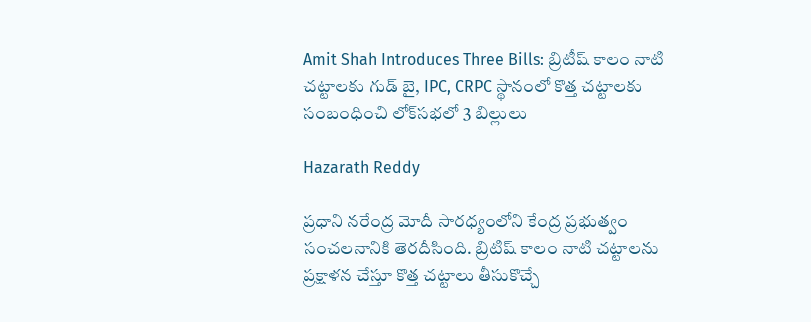Amit Shah Introduces Three Bills: బ్రిటీష్ కాలం నాటి చట్టాలకు గుడ్ బై, IPC, CRPC స్థానంలో కొత్త చట్టాలకు సంబంధించి లోక్‌సభలో 3 బిల్లులు

Hazarath Reddy

ప్రధాని నరేంద్ర మోదీ సారధ్యంలోని కేంద్ర ప్రభుత్వం సంచలనానికి తెరదీసింది. బ్రిటిష్‌ కాలం నాటి చట్టాలను ప్రక్షాళన చేస్తూ కొత్త చట్టాలు తీసుకొచ్చే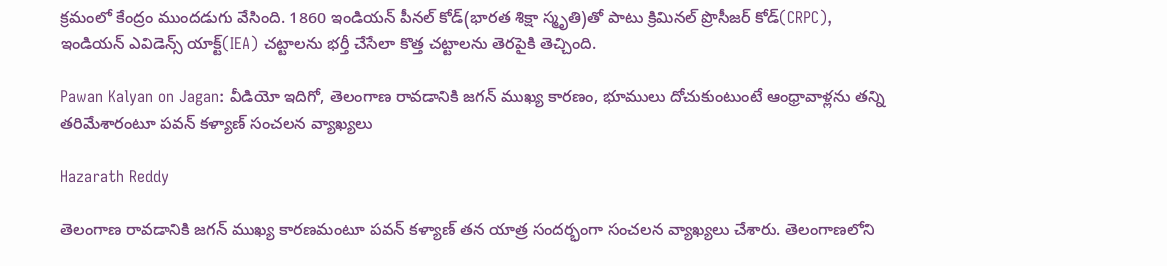క్రమంలో కేంద్రం ముందడుగు వేసింది. 1860 ఇండియన్‌ పీనల్‌ కోడ్‌(భారత శిక్షా స్మృతి)తో పాటు క్రిమినల్‌ ప్రొసీజర్‌ కోడ్‌(CRPC), ఇండియన్‌ ఎవిడెన్స్‌ యాక్ట్‌(IEA) చట్టాలను భర్తీ చేసేలా కొత్త చట్టాలను తెరపైకి తెచ్చింది.

Pawan Kalyan on Jagan: వీడియో ఇదిగో, తెలంగాణ రావడానికి జగన్ ముఖ్య కారణం, భూములు దోచుకుంటుంటే ఆంధ్రావాళ్లను తన్ని తరిమేశారంటూ పవన్ కళ్యాణ్ సంచలన వ్యాఖ్యలు

Hazarath Reddy

తెలంగాణ రావడానికి జగన్ ముఖ్య కారణమంటూ పవన్ కళ్యాణ్ తన యాత్ర సందర్భంగా సంచలన వ్యాఖ్యలు చేశారు. తెలంగాణలోని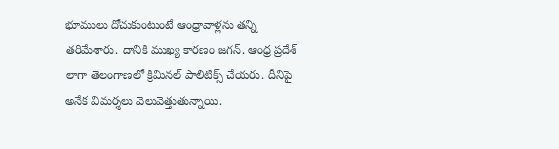భూములు దోచుకుంటుంటే ఆంధ్రావాళ్లను తన్ని తరిమేశారు. దానికి ముఖ్య కారణం జగన్. ఆంధ్ర ప్రదేశ్ లాగా తెలంగాణలో క్రిమినల్ పాలిటిక్స్ చేయరు. దీనిపై అనేక విమర్శలు వెలువెత్తుతున్నాయి.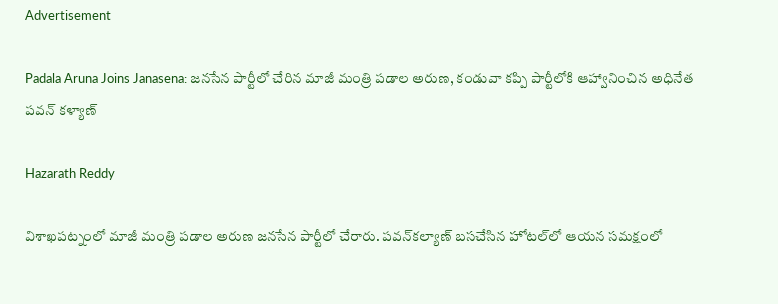Advertisement

Padala Aruna Joins Janasena: జనసేన పార్టీలో చేరిన మాజీ మంత్రి పడాల అరుణ, కండువా కప్పి పార్టీలోకి ఆహ్వానించిన అధినేత పవన్ కళ్యాణ్

Hazarath Reddy

విశాఖపట్నంలో మాజీ మంత్రి పడాల అరుణ జనసేన పార్టీలో చేరారు. పవన్‌కల్యాణ్‌ బసచేసిన హోటల్‌లో ఆయన సమక్షంలో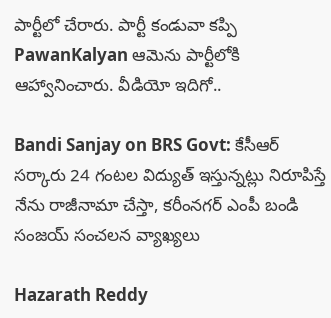పార్టీలో చేరారు. పార్టీ కండువా కప్పి PawanKalyan ఆమెను పార్టీలోకి ఆహ్వానించారు. వీడియో ఇదిగో..

Bandi Sanjay on BRS Govt: కేసీఆర్ సర్కారు 24 గంటల విద్యుత్ ఇస్తున్నట్లు నిరూపిస్తే నేను రాజీనామా చేస్తా, కరీంనగర్ ఎంపీ బండి సంజయ్ సంచలన వ్యాఖ్యలు

Hazarath Reddy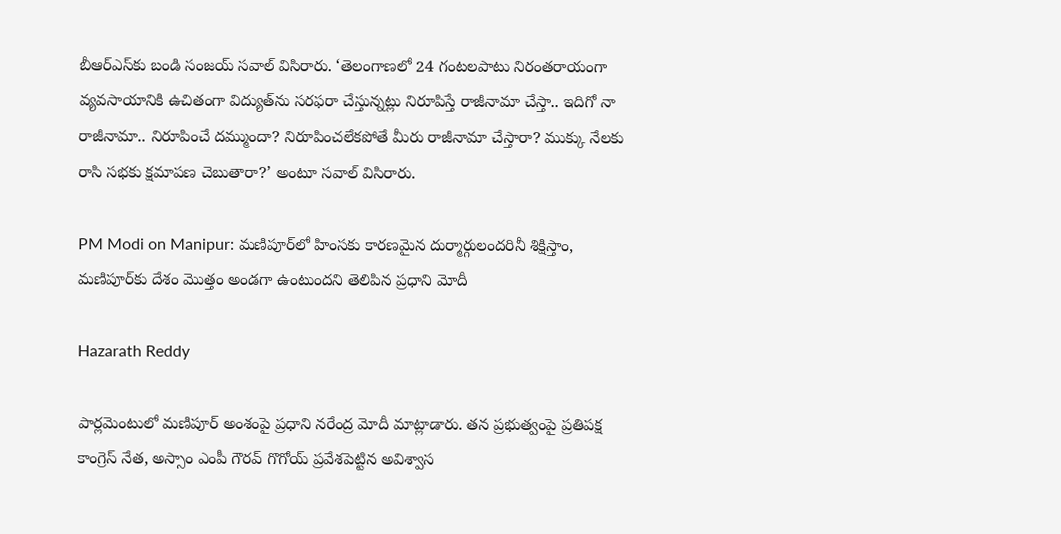బీఆర్ఎస్‌కు బండి సంజయ్ సవాల్ విసిరారు. ‘తెలంగాణలో 24 గంటలపాటు నిరంతరాయంగా వ్యవసాయానికి ఉచితంగా విద్యుత్‌ను సరఫరా చేస్తున్నట్లు నిరూపిస్తే రాజీనామా చేస్తా.. ఇదిగో నా రాజీనామా.. నిరూపించే దమ్ముందా? నిరూపించలేకపోతే మీరు రాజీనామా చేస్తారా? ముక్కు నేలకు రాసి సభకు క్షమాపణ చెబుతారా?’ అంటూ సవాల్ విసిరారు.

PM Modi on Manipur: మణిపూర్‌లో హింసకు కారణమైన దుర్మార్గులందరినీ శిక్షిస్తాం, మణిపూర్‌కు దేశం మొత్తం అండగా ఉంటుందని తెలిపిన ప్రధాని మోదీ

Hazarath Reddy

పార్లమెంటులో మణిపూర్ అంశంపై ప్రధాని నరేంద్ర మోదీ మాట్లాడారు. తన ప్రభుత్వంపై ప్రతిపక్ష కాంగ్రెస్ నేత, అస్సాం ఎంపీ గౌరవ్ గొగోయ్ ప్రవేశపెట్టిన అవిశ్వాస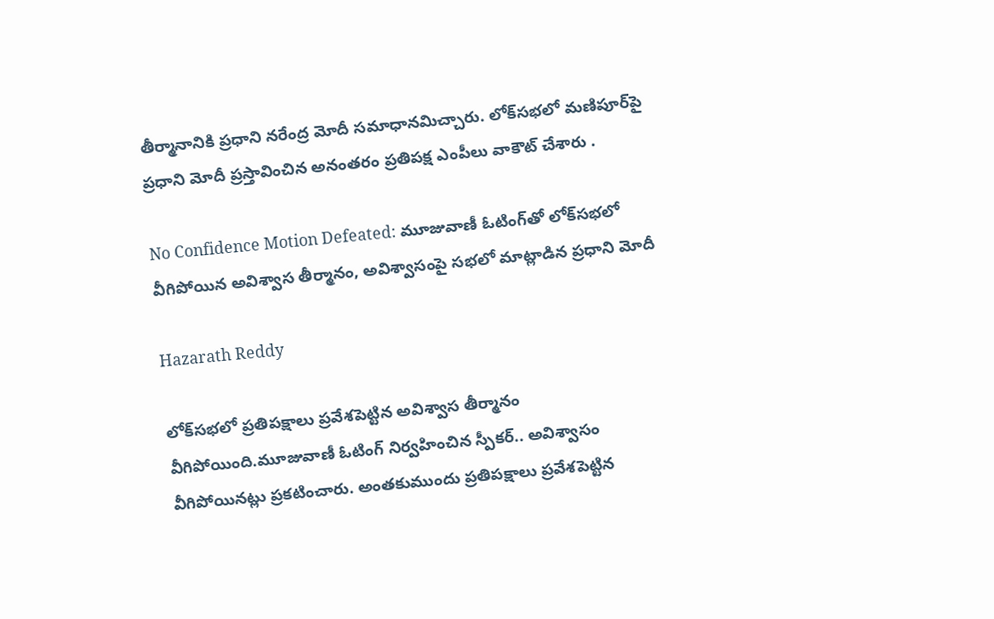తీర్మానానికి ప్రధాని నరేంద్ర మోదీ సమాధానమిచ్చారు. లోక్‌సభలో మణిపూర్‌పై ప్రధాని మోదీ ప్రస్తావించిన అనంతరం ప్రతిపక్ష ఎంపీలు వాకౌట్ చేశారు .

No Confidence Motion Defeated: మూజువాణీ ఓటింగ్‌‌తో లోక్‌సభలో వీగిపోయిన అవిశ్వాస తీర్మానం, అవిశ్వాసంపై సభలో మాట్లాడిన ప్రధాని మోదీ

Hazarath Reddy

లోక్‌సభలో ప్రతిపక్షాలు ప్రవేశపెట్టిన అవిశ్వాస తీర్మానం వీగిపోయింది.మూజువాణీ ఓటింగ్‌ నిర్వహించిన స్పీకర్‌.. అవిశ్వాసం వీగిపోయినట్లు ప్రకటించారు. అంతకుముందు ప్రతిపక్షాలు ప్రవేశపెట్టిన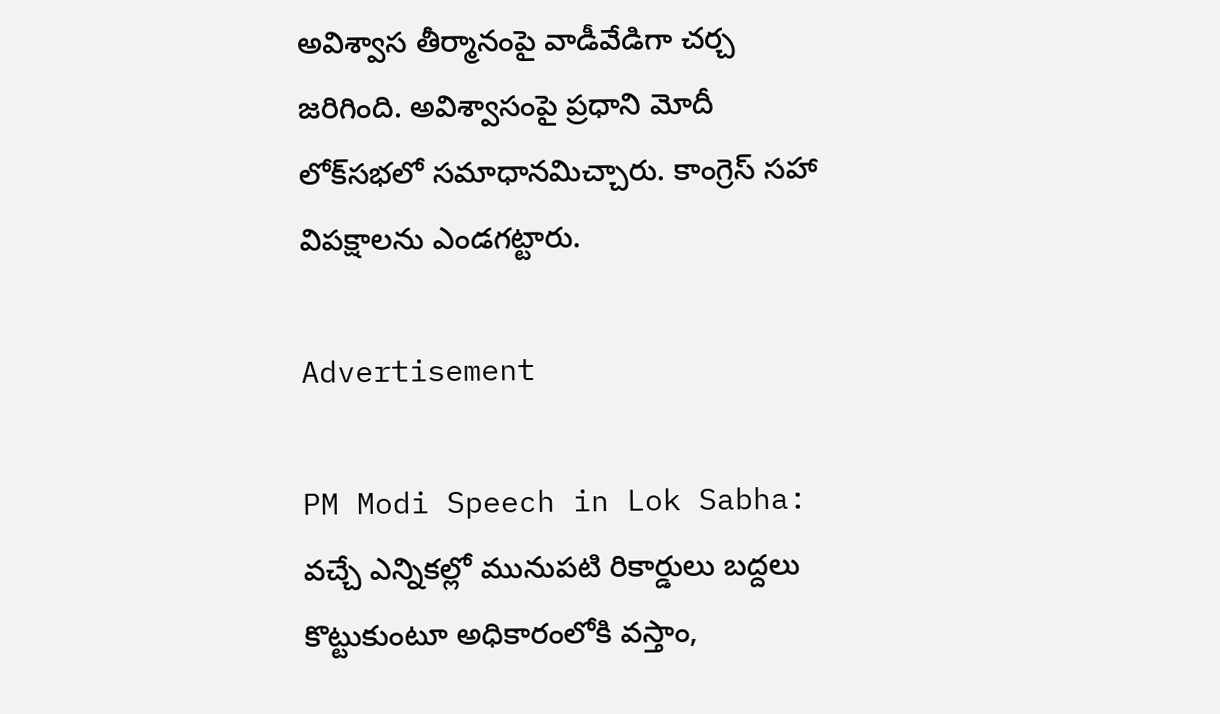అవిశ్వాస తీర్మానంపై వాడీవేడిగా చర్చ జరిగింది. అవిశ్వాసంపై ప్రధాని మోదీ లోక్‌సభలో సమాధానమిచ్చారు. కాంగ్రెస్‌ సహా విపక్షాలను ఎండగట్టారు.

Advertisement

PM Modi Speech in Lok Sabha: వచ్చే ఎన్నికల్లో మునుపటి రికార్డులు బద్దలు కొట్టుకుంటూ అధికారంలోకి వస్తాం,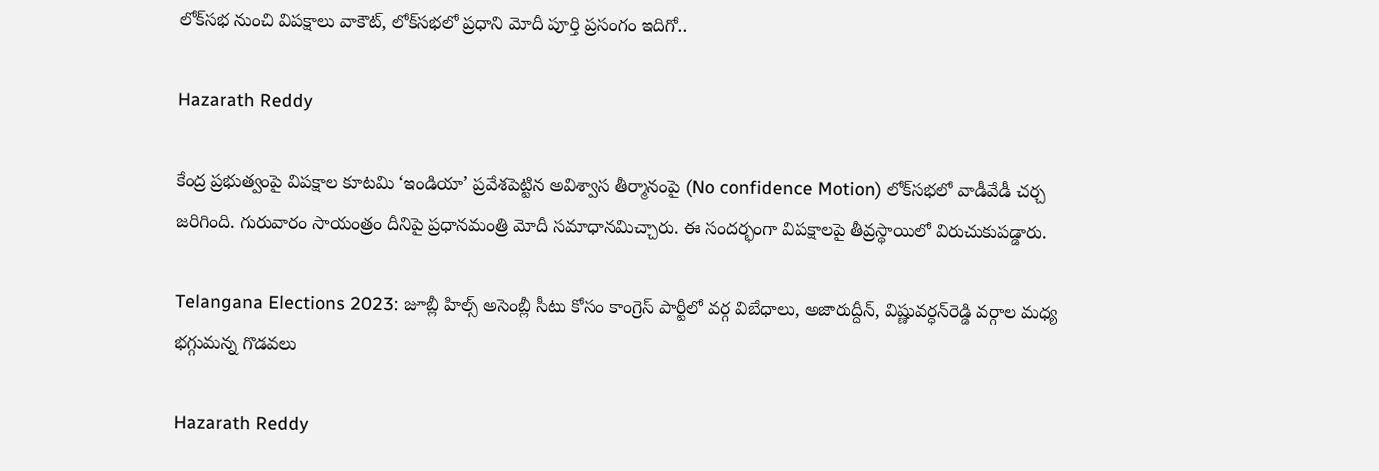లోక్‌సభ నుంచి విపక్షాలు వాకౌట్‌, లోక్‌సభలో ప్రధాని మోదీ పూర్తి ప్రసంగం ఇదిగో..

Hazarath Reddy

కేంద్ర ప్రభుత్వంపై విపక్షాల కూటమి ‘ఇండియా’ ప్రవేశపెట్టిన అవిశ్వాస తీర్మానంపై (No confidence Motion) లోక్‌సభలో వాడీవేడీ చర్చ జరిగింది. గురువారం సాయంత్రం దీనిపై ప్రధానమంత్రి మోదీ సమాధానమిచ్చారు. ఈ సందర్భంగా విపక్షాలపై తీవ్రస్థాయిలో విరుచుకుపడ్డారు.

Telangana Elections 2023: జూబ్లీ హిల్స్ అసెంబ్లీ సీటు కోసం కాంగ్రెస్‌ పార్టీలో వర్గ విబేధాలు, అజారుద్దీన్, విష్ణువర్ధన్‌రెడ్డి వర్గాల మధ్య భగ్గుమన్న గొడవలు

Hazarath Reddy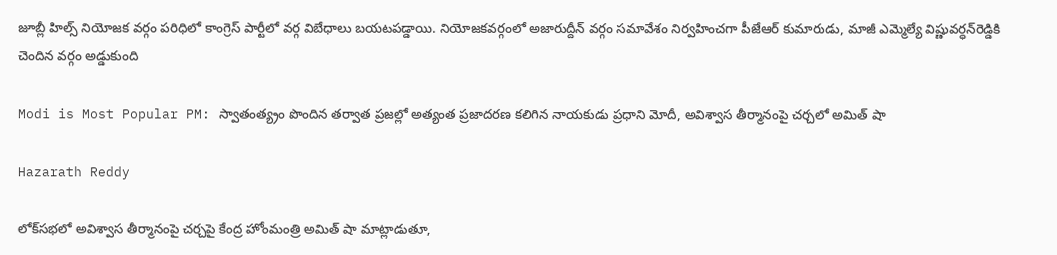జూబ్లీ హిల్స్ నియోజక వర్గం పరిధిలో కాంగ్రెస్‌ పార్టీలో వర్గ విబేధాలు బయటపడ్డాయి. నియోజకవర్గంలో అజారుద్దీన్‌ వర్గం సమావేశం నిర్వహించగా పీజేఆర్‌ కుమారుడు, మాజీ ఎమ్మెల్యే విష్ణువర్ధన్‌రెడ్డికి చెందిన వర్గం అడ్డుకుంది

Modi is Most Popular PM: స్వాతంత్య్రం పొందిన తర్వాత ప్రజల్లో అత్యంత ప్రజాదరణ కలిగిన నాయకుడు ప్రధాని మోదీ, అవిశ్వాస తీర్మానంపై చర్చలో అమిత్ షా

Hazarath Reddy

లోక్‌సభలో అవిశ్వాస తీర్మానంపై చర్చపై కేంద్ర హోంమంత్రి అమిత్ షా మాట్లాడుతూ,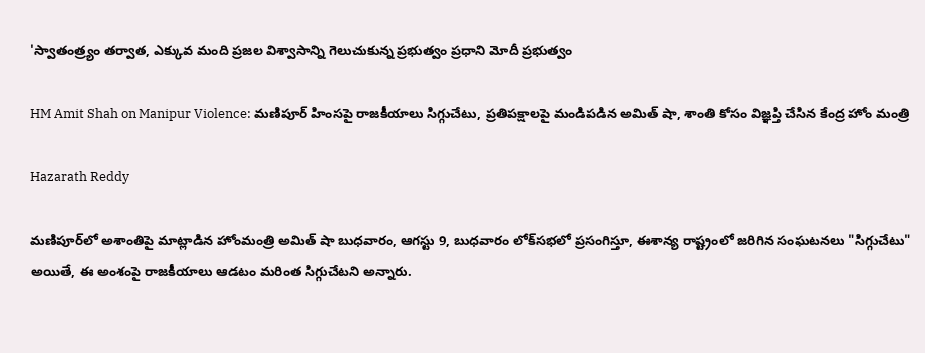'స్వాతంత్ర్యం తర్వాత, ఎక్కువ మంది ప్రజల విశ్వాసాన్ని గెలుచుకున్న ప్రభుత్వం ప్రధాని మోదీ ప్రభుత్వం

HM Amit Shah on Manipur Violence: మణిపూర్‌ హింసపై రాజకీయాలు సిగ్గుచేటు, ప్రతిపక్షాలపై మండిపడిన అమిత్ షా, శాంతి కోసం విజ్ఞప్తి చేసిన కేంద్ర హోం మంత్రి

Hazarath Reddy

మణిపూర్‌లో అశాంతిపై మాట్లాడిన హోంమంత్రి అమిత్ షా బుధవారం, ఆగస్టు 9, బుధవారం లోక్‌సభలో ప్రసంగిస్తూ, ఈశాన్య రాష్ట్రంలో జరిగిన సంఘటనలు "సిగ్గుచేటు" అయితే, ఈ అంశంపై రాజకీయాలు ఆడటం మరింత సిగ్గుచేటని అన్నారు.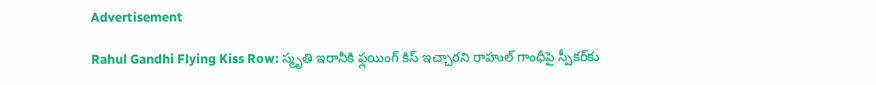Advertisement

Rahul Gandhi Flying Kiss Row: స్మృతి ఇరానీకి ఫ్లయింగ్‌ కిస్‌ ఇచ్చారని రాహుల్ గాంధీపై స్పీకర్‌కు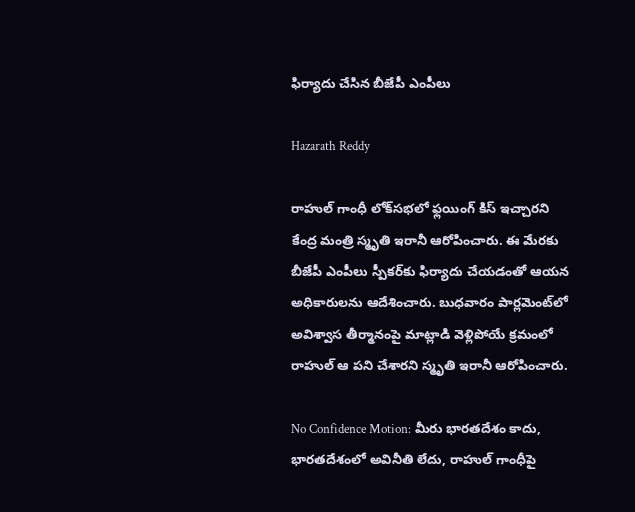ఫిర్యాదు చేసిన బీజేపీ ఎంపీలు

Hazarath Reddy

రాహుల్‌ గాంధీ లోక్‌సభలో ఫ్లయింగ్‌ కిస్‌ ఇచ్చారని కేంద్ర మంత్రి స్మృతి ఇరానీ ఆరోపించారు. ఈ మేరకు బీజేపీ ఎంపీలు స్పీకర్‌కు ఫిర్యాదు చేయడంతో ఆయన అధికారులను ఆదేశించారు. బుధవారం పార్లమెంట్‌లో అవిశ్వాస తీర్మానంపై మాట్లాడి వెళ్లిపోయే క్రమంలో రాహుల్‌ ఆ పని చేశారని స్మృతి ఇరానీ ఆరోపించారు.

No Confidence Motion: మీరు భారతదేశం కాదు, భారతదేశంలో అవినీతి లేదు, రాహుల్ గాంధీపై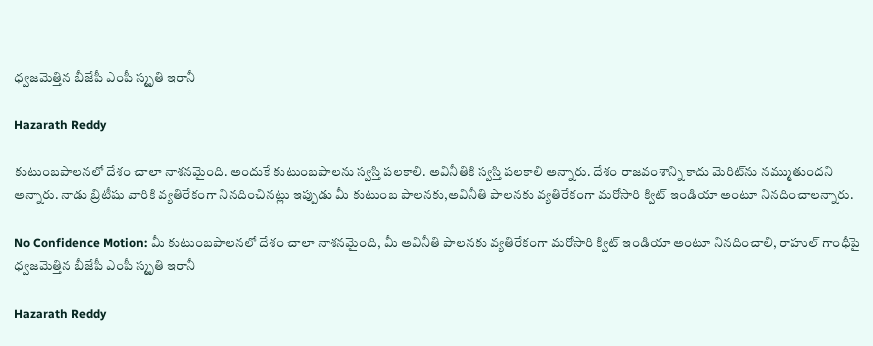ధ్వజమెత్తిన బీజేపీ ఎంపీ స్మృతి ఇరానీ

Hazarath Reddy

కుటుంబపాలనలో దేశం చాలా నాశనమైంది. అందుకే కుటుంబపాలను స్వస్తి పలకాలి. అవినీతికి స్వస్తి పలకాలి అన్నారు. దేశం రాజవంశాన్ని కాదు మెరిట్‌ను నమ్ముతుందని అన్నారు. నాడు బ్రిటీషు వారికి వ్యతిరేకంగా నినదించినట్లు ఇప్పుడు మీ కుటుంబ పాలనకు,అవినీతి పాలనకు వ్యతిరేకంగా మరోసారి క్విట్ ఇండియా అంటూ నినదించాలన్నారు.

No Confidence Motion: మీ కుటుంబపాలనలో దేశం చాలా నాశనమైంది, మీ అవినీతి పాలనకు వ్యతిరేకంగా మరోసారి క్విట్ ఇండియా అంటూ నినదించాలి, రాహుల్ గాంధీపై ధ్వజమెత్తిన బీజేపీ ఎంపీ స్మృతి ఇరానీ

Hazarath Reddy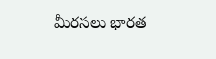మీరసలు భారత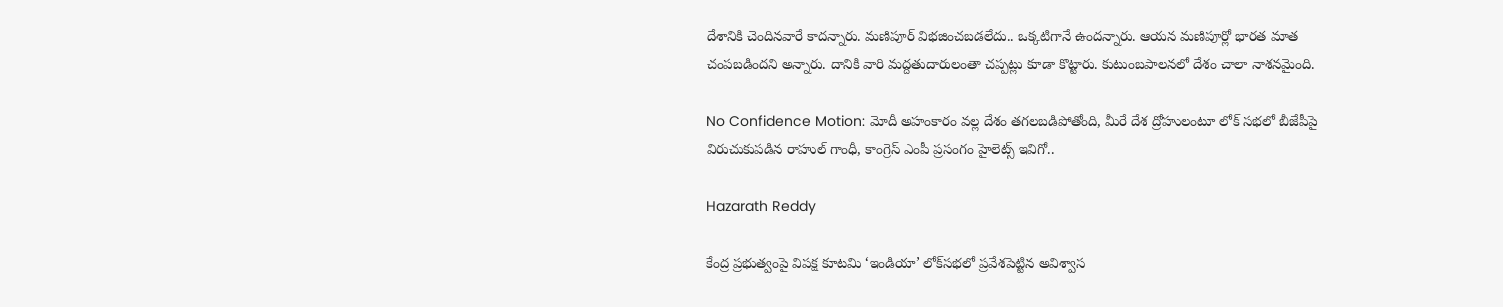దేశానికి చెందినవారే కాదన్నారు. మణిపూర్ విభజించబడలేదు.. ఒక్కటిగానే ఉందన్నారు. ఆయన మణిపూర్లో భారత మాత చంపబడిందని అన్నారు. దానికి వారి మద్దతుదారులంతా చప్పట్లు కూడా కొట్టారు. కుటుంబపాలనలో దేశం చాలా నాశనమైంది.

No Confidence Motion: మోదీ అహంకారం వ‌ల్ల దేశం త‌గ‌ల‌బ‌డిపోతోంది, మీరే దేశ ద్రోహులంటూ లోక్ సభలో బీజేపీపై విరుచుకుపడిన రాహుల్ గాంధీ, కాంగ్రెస్ ఎంపీ ప్రసంగం హైలెట్స్ ఇవిగో..

Hazarath Reddy

కేంద్ర ప్రభుత్వంపై విపక్ష కూటమి ‘ఇండియా’ లోక్‌సభలో ప్రవేశపెట్టిన అవిశ్వాస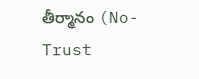తీర్మానం (No-Trust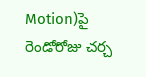Motion)పై రెండోరోజు చర్చ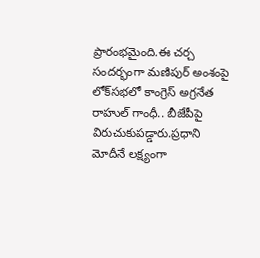ప్రారంభమైంది.ఈ చర్చ సందర్భంగా మణిపుర్‌ అంశంపై లోక్‌సభలో కాంగ్రెస్‌ అగ్రనేత రాహుల్‌ గాంధీ.. బీజేపీపై విరుచుకుపడ్డారు.ప్రధాని మోదీనే లక్ష్యంగా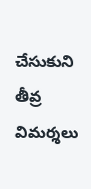చేసుకుని తీవ్ర విమర్శలు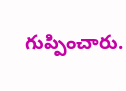గుప్పించారు.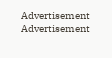Advertisement
Advertisement